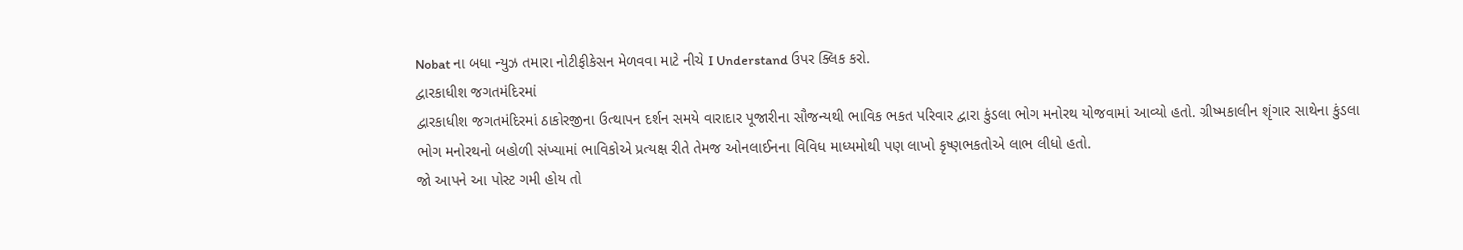Nobat ના બધા ન્યુઝ તમારા નોટીફીકેસન મેળવવા માટે નીચે I Understand ઉપર ક્લિક કરો.
દ્વારકાધીશ જગતમંદિરમાં
દ્વારકાધીશ જગતમંદિરમાં ઠાકોરજીના ઉત્થાપન દર્શન સમયે વારાદાર પૂજારીના સૌજન્યથી ભાવિક ભકત પરિવાર દ્વારા કુંડલા ભોગ મનોરથ યોજવામાં આવ્યો હતો. ગ્રીષ્મકાલીન શૃંગાર સાથેના કુંડલા ભોગ મનોરથનો બહોળી સંખ્યામાં ભાવિકોએ પ્રત્યક્ષ રીતે તેમજ ઓનલાઈનના વિવિધ માધ્યમોથી પણ લાખો કૃષ્ણભકતોએ લાભ લીધો હતો.
જો આપને આ પોસ્ટ ગમી હોય તો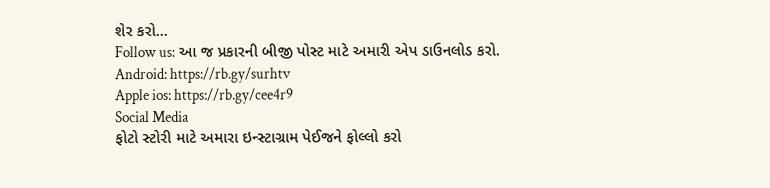શેર કરો...
Follow us: આ જ પ્રકારની બીજી પોસ્ટ માટે અમારી એપ ડાઉનલોડ કરો.
Android: https://rb.gy/surhtv
Apple ios: https://rb.gy/cee4r9
Social Media
ફોટો સ્ટોરી માટે અમારા ઇન્સ્ટાગ્રામ પેઈજને ફોલ્લો કરો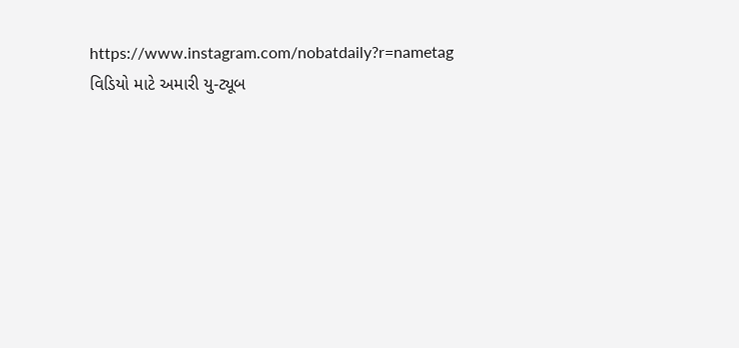https://www.instagram.com/nobatdaily?r=nametag
વિડિયો માટે અમારી યુ-ટ્યૂબ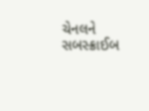ચેનલને સબસ્ક્રાઈબ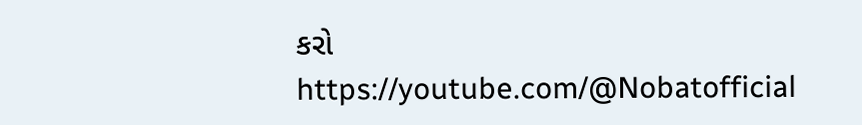કરો
https://youtube.com/@Nobatofficial